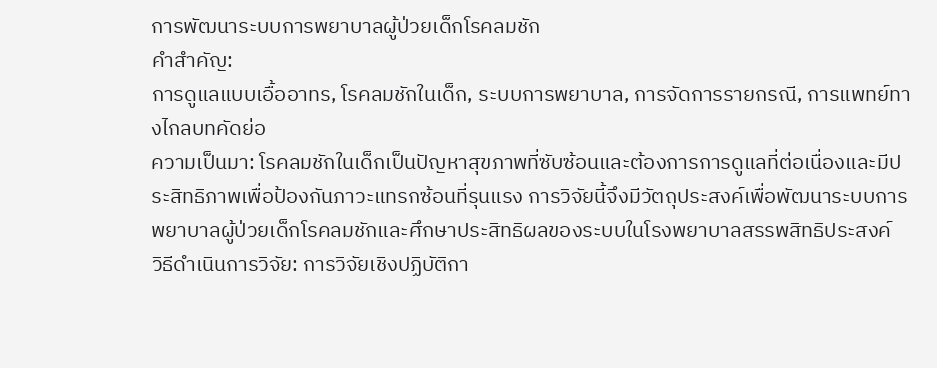การพัฒนาระบบการพยาบาลผู้ป่วยเด็กโรคลมชัก
คำสำคัญ:
การดูแลแบบเอื้ออาทร, โรคลมชักในเด็ก, ระบบการพยาบาล, การจัดการรายกรณี, การแพทย์ทางไกลบทคัดย่อ
ความเป็นมา: โรคลมชักในเด็กเป็นปัญหาสุขภาพที่ซับซ้อนและต้องการการดูแลที่ต่อเนื่องและมีประสิทธิภาพเพื่อป้องกันภาวะแทรกซ้อนที่รุนแรง การวิจัยนี้จึงมีวัตถุประสงค์เพื่อพัฒนาระบบการพยาบาลผู้ป่วยเด็กโรคลมชักและศึกษาประสิทธิผลของระบบในโรงพยาบาลสรรพสิทธิประสงค์
วิธีดำเนินการวิจัย: การวิจัยเชิงปฏิบัติกา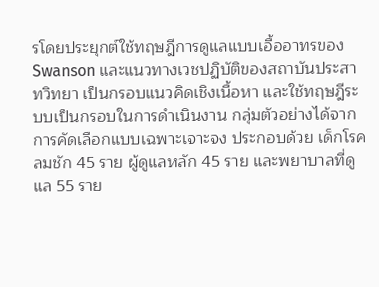รโดยประยุกต์ใช้ทฤษฎีการดูแลแบบเอื้ออาทรของ Swanson และแนวทางเวชปฏิบัติของสถาบันประสาทวิทยา เป็นกรอบแนวคิดเชิงเนื้อหา และใช้ทฤษฎีระบบเป็นกรอบในการดำเนินงาน กลุ่มตัวอย่างได้จากการคัดเลือกแบบเฉพาะเจาะจง ประกอบด้วย เด็กโรคลมชัก 45 ราย ผู้ดูแลหลัก 45 ราย และพยาบาลที่ดูแล 55 ราย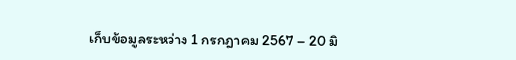เก็บข้อมูลระหว่าง 1 กรกฎาคม 2567 – 20 มิ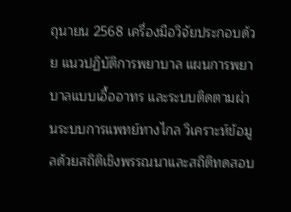ถุนายน 2568 เครื่องมือวิจัยประกอบด้วย แนวปฏิบัติการพยาบาล แผนการพยาบาลแบบเอื้ออาทร และระบบติดตามผ่านระบบการแพทย์ทางไกล วิเคราะห์ข้อมูลด้วยสถิติเชิงพรรณนาและสถิติทดสอบ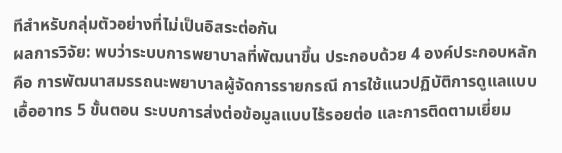ทีสำหรับกลุ่มตัวอย่างที่ไม่เป็นอิสระต่อกัน
ผลการวิจัย: พบว่าระบบการพยาบาลที่พัฒนาขึ้น ประกอบด้วย 4 องค์ประกอบหลัก คือ การพัฒนาสมรรถนะพยาบาลผู้จัดการรายกรณี การใช้แนวปฏิบัติการดูแลแบบ เอื้ออาทร 5 ขั้นตอน ระบบการส่งต่อข้อมูลแบบไร้รอยต่อ และการติดตามเยี่ยม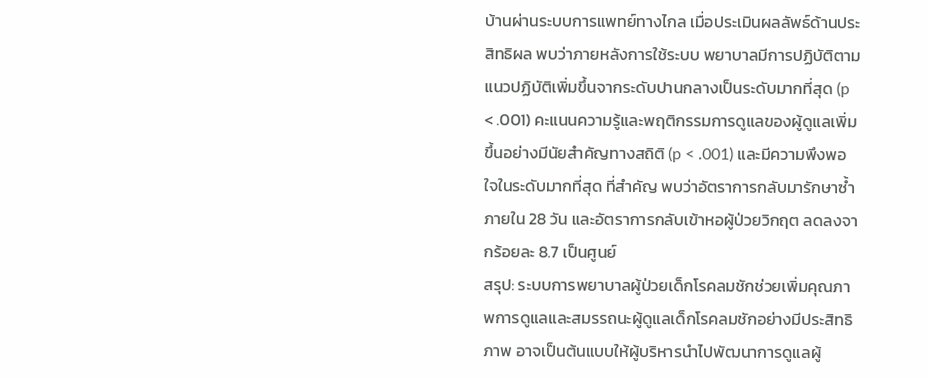บ้านผ่านระบบการแพทย์ทางไกล เมื่อประเมินผลลัพธ์ด้านประสิทธิผล พบว่าภายหลังการใช้ระบบ พยาบาลมีการปฏิบัติตามแนวปฏิบัติเพิ่มขึ้นจากระดับปานกลางเป็นระดับมากที่สุด (p < .001) คะแนนความรู้และพฤติกรรมการดูแลของผู้ดูแลเพิ่มขึ้นอย่างมีนัยสำคัญทางสถิติ (p < .001) และมีความพึงพอใจในระดับมากที่สุด ที่สำคัญ พบว่าอัตราการกลับมารักษาซ้ำภายใน 28 วัน และอัตราการกลับเข้าหอผู้ป่วยวิกฤต ลดลงจากร้อยละ 8.7 เป็นศูนย์
สรุป: ระบบการพยาบาลผู้ป่วยเด็กโรคลมชักช่วยเพิ่มคุณภาพการดูแลและสมรรถนะผู้ดูแลเด็กโรคลมชักอย่างมีประสิทธิภาพ อาจเป็นต้นแบบให้ผู้บริหารนำไปพัฒนาการดูแลผู้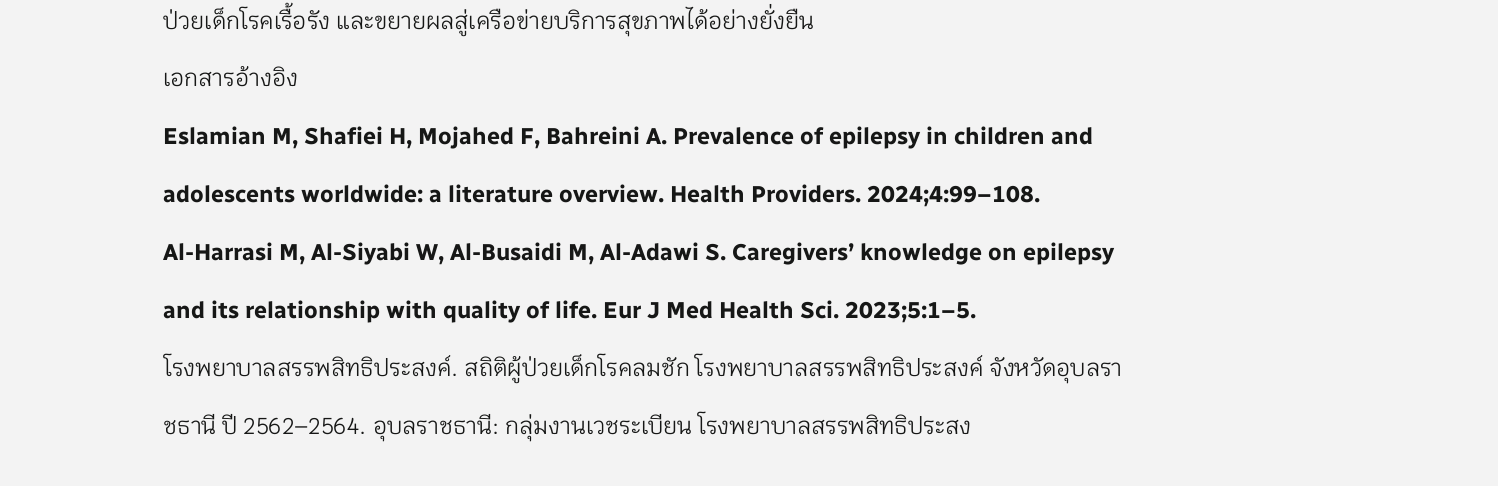ป่วยเด็กโรคเรื้อรัง และขยายผลสู่เครือข่ายบริการสุขภาพได้อย่างยั่งยืน
เอกสารอ้างอิง
Eslamian M, Shafiei H, Mojahed F, Bahreini A. Prevalence of epilepsy in children and adolescents worldwide: a literature overview. Health Providers. 2024;4:99–108.
Al-Harrasi M, Al-Siyabi W, Al-Busaidi M, Al-Adawi S. Caregivers’ knowledge on epilepsy and its relationship with quality of life. Eur J Med Health Sci. 2023;5:1–5.
โรงพยาบาลสรรพสิทธิประสงค์. สถิติผู้ป่วยเด็กโรคลมชัก โรงพยาบาลสรรพสิทธิประสงค์ จังหวัดอุบลราชธานี ปี 2562–2564. อุบลราชธานี: กลุ่มงานเวชระเบียน โรงพยาบาลสรรพสิทธิประสง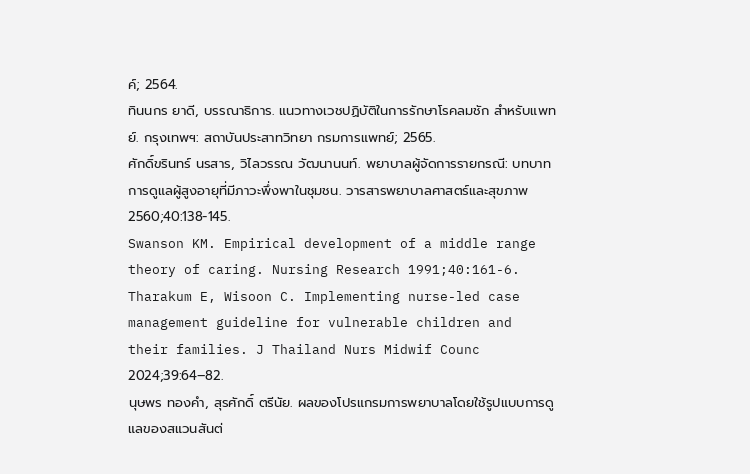ค์; 2564.
ทินนกร ยาดี, บรรณาธิการ. แนวทางเวชปฏิบัติในการรักษาโรคลมชัก สำหรับแพทย์. กรุงเทพฯ: สถาบันประสาทวิทยา กรมการแพทย์; 2565.
ศักดิ์ขรินทร์ นรสาร, วิไลวรรณ วัฒนานนท์. พยาบาลผู้จัดการรายกรณี: บทบาทการดูแลผู้สูงอายุที่มีภาวะพึ่งพาในชุมชน. วารสารพยาบาลศาสตร์และสุขภาพ 2560;40:138-145.
Swanson KM. Empirical development of a middle range theory of caring. Nursing Research 1991;40:161-6.
Tharakum E, Wisoon C. Implementing nurse-led case management guideline for vulnerable children and their families. J Thailand Nurs Midwif Counc 2024;39:64–82.
นุษพร ทองคำ, สุรศักดิ์ ตรีนัย. ผลของโปรแกรมการพยาบาลโดยใช้รูปแบบการดูแลของสแวนสันต่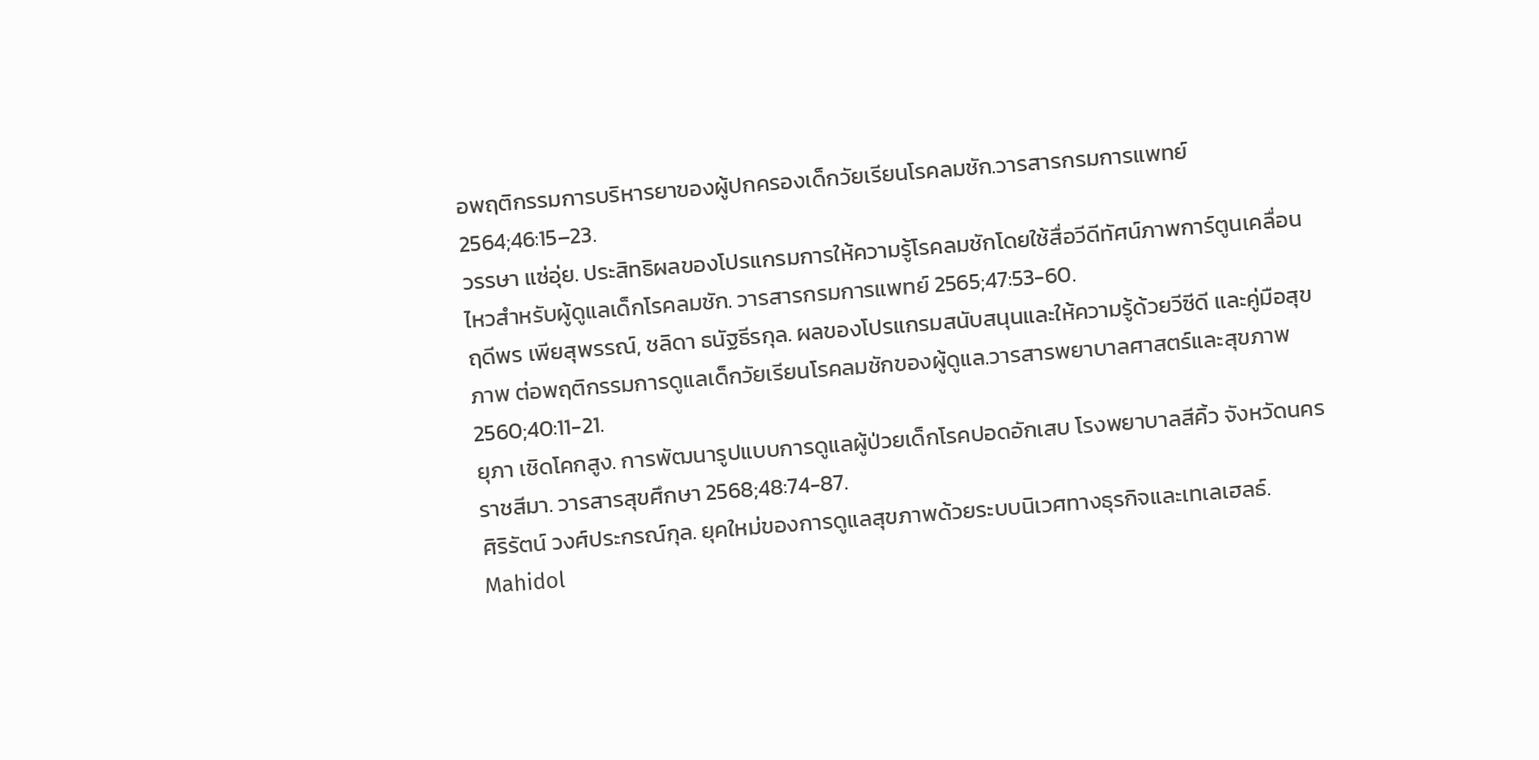อพฤติกรรมการบริหารยาของผู้ปกครองเด็กวัยเรียนโรคลมชัก.วารสารกรมการแพทย์ 2564;46:15–23.
วรรษา แซ่อุ่ย. ประสิทธิผลของโปรแกรมการให้ความรู้โรคลมชักโดยใช้สื่อวีดีทัศน์ภาพการ์ตูนเคลื่อนไหวสำหรับผู้ดูแลเด็กโรคลมชัก. วารสารกรมการแพทย์ 2565;47:53-60.
ฤดีพร เพียสุพรรณ์, ชลิดา ธนัฐธีรกุล. ผลของโปรแกรมสนับสนุนและให้ความรู้ด้วยวีซีดี และคู่มือสุขภาพ ต่อพฤติกรรมการดูแลเด็กวัยเรียนโรคลมชักของผู้ดูแล.วารสารพยาบาลศาสตร์และสุขภาพ 2560;40:11-21.
ยุภา เชิดโคกสูง. การพัฒนารูปแบบการดูแลผู้ป่วยเด็กโรคปอดอักเสบ โรงพยาบาลสีคิ้ว จังหวัดนครราชสีมา. วารสารสุขศึกษา 2568;48:74-87.
ศิริรัตน์ วงศ์ประกรณ์กุล. ยุคใหม่ของการดูแลสุขภาพด้วยระบบนิเวศทางธุรกิจและเทเลเฮลธ์. Mahidol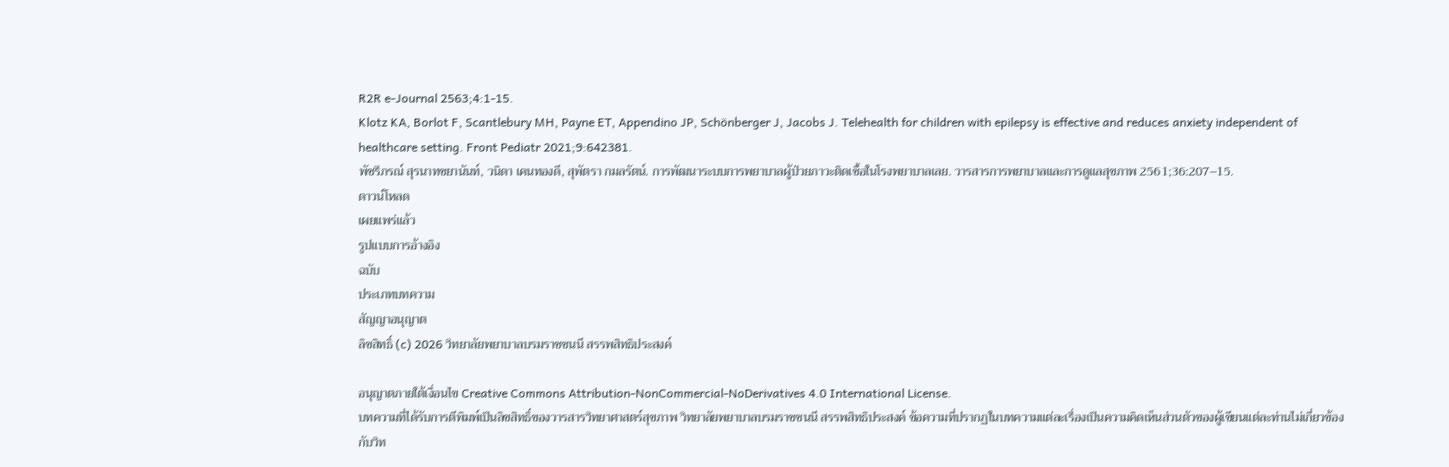R2R e-Journal 2563;4:1-15.
Klotz KA, Borlot F, Scantlebury MH, Payne ET, Appendino JP, Schönberger J, Jacobs J. Telehealth for children with epilepsy is effective and reduces anxiety independent of healthcare setting. Front Pediatr 2021;9:642381.
พัชรีภรณ์ สุรนาทชยานันท์, วนิดา เคนทองดี, สุพัตรา กมลรัตน์. การพัฒนาระบบการพยาบาลผู้ป่วยภาวะติดเชื้อในโรงพยาบาลเลย. วารสารการพยาบาลและการดูแลสุขภาพ 2561;36:207–15.
ดาวน์โหลด
เผยแพร่แล้ว
รูปแบบการอ้างอิง
ฉบับ
ประเภทบทความ
สัญญาอนุญาต
ลิขสิทธิ์ (c) 2026 วิทยาลัยพยาบาลบรมราชชนนี สรรพสิทธิประสงค์

อนุญาตภายใต้เงื่อนไข Creative Commons Attribution-NonCommercial-NoDerivatives 4.0 International License.
บทความที่ได้รับการตีพิมพ์เป็นลิขสิทธิ์ของวารสารวิทยาศาสตร์สุขภาพ วิทยาลัยพยาบาลบรมราชชนนี สรรพสิทธิประสงค์ ข้อความที่ปรากฏในบทความแต่ละเรื่องเป็นความคิดเห็นส่วนตัวของผู้เขียนแต่ละท่านไม่เกี่ยวข้องกับวิท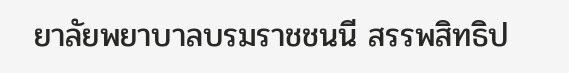ยาลัยพยาบาลบรมราชชนนี สรรพสิทธิป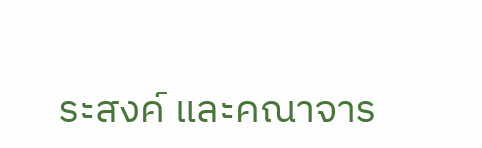ระสงค์ และคณาจาร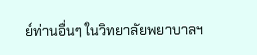ย์ท่านอื่นๆ ในวิทยาลัยพยาบาลฯ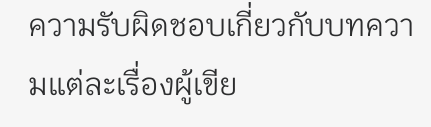ความรับผิดชอบเกี่ยวกับบทความแต่ละเรื่องผู้เขีย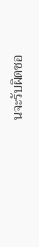นจะรับผิดชอ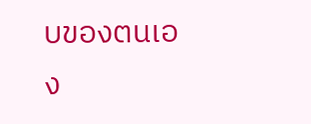บของตนเอง